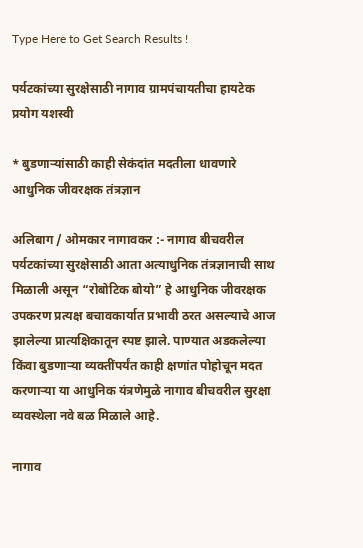Type Here to Get Search Results !

पर्यटकांच्या सुरक्षेसाठी नागाव ग्रामपंचायतीचा हायटेक प्रयोग यशस्वी

* बुडणाऱ्यांसाठी काही सेकंदांत मदतीला धावणारे आधुनिक जीवरक्षक तंत्रज्ञान

अलिबाग / ओमकार नागावकर :- नागाव बीचवरील पर्यटकांच्या सुरक्षेसाठी आता अत्याधुनिक तंत्रज्ञानाची साथ मिळाली असून “रोबोटिक बोयो” हे आधुनिक जीवरक्षक उपकरण प्रत्यक्ष बचावकार्यात प्रभावी ठरत असल्याचे आज झालेल्या प्रात्यक्षिकातून स्पष्ट झाले. पाण्यात अडकलेल्या किंवा बुडणाऱ्या व्यक्तींपर्यंत काही क्षणांत पोहोचून मदत करणाऱ्या या आधुनिक यंत्रणेमुळे नागाव बीचवरील सुरक्षा व्यवस्थेला नवे बळ मिळाले आहे.

नागाव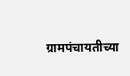ग्रामपंचायतीच्या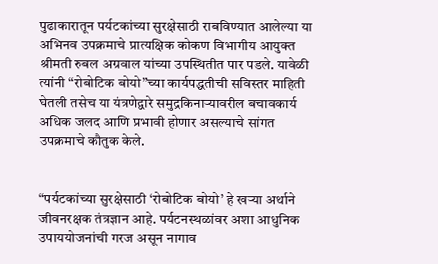पुढाकारातून पर्यटकांच्या सुरक्षेसाठी राबविण्यात आलेल्या या अभिनव उपक्रमाचे प्रात्यक्षिक कोकण विभागीय आयुक्त श्रीमती रुबल अग्रवाल यांच्या उपस्थितीत पार पडले. यावेळी त्यांनी “रोबोटिक बोयो”च्या कार्यपद्धतीची सविस्तर माहिती घेतली तसेच या यंत्रणेद्वारे समुद्रकिनाऱ्यावरील बचावकार्य अधिक जलद आणि प्रभावी होणार असल्याचे सांगत उपक्रमाचे कौतुक केले.


“पर्यटकांच्या सुरक्षेसाठी ‘रोबोटिक बोयो’ हे खऱ्या अर्थाने जीवनरक्षक तंत्रज्ञान आहे. पर्यटनस्थळांवर अशा आधुनिक उपाययोजनांची गरज असून नागाव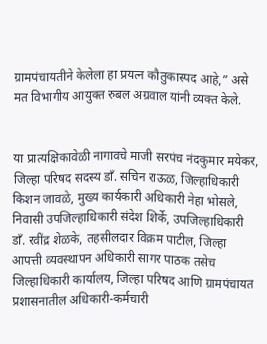ग्रामपंचायतीने केलेला हा प्रयत्न कौतुकास्पद आहे,” असे मत विभागीय आयुक्त रुबल अग्रवाल यांनी व्यक्त केले.


या प्रात्यक्षिकावेळी नागावचे माजी सरपंच नंदकुमार मयेकर, जिल्हा परिषद सदस्य डॉं. सचिन राऊळ, जिल्हाधिकारी किशन जावळे, मुख्य कार्यकारी अधिकारी नेहा भोसले, निवासी उपजिल्हाधिकारी संदेश शिर्के, उपजिल्हाधिकारी डॉं. रवींद्र शेळके, तहसीलदार विक्रम पाटील, जिल्हा आपत्ती व्यवस्थापन अधिकारी सागर पाठक तसेच जिल्हाधिकारी कार्यालय, जिल्हा परिषद आणि ग्रामपंचायत प्रशासनातील अधिकारी-कर्मचारी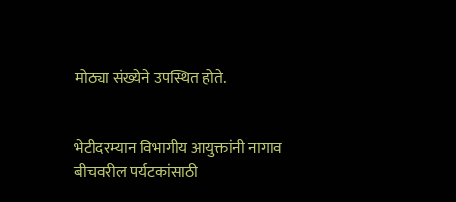मोठ्या संख्येने उपस्थित होते.


भेटीदरम्यान विभागीय आयुक्तांनी नागाव बीचवरील पर्यटकांसाठी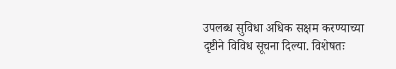उपलब्ध सुविधा अधिक सक्षम करण्याच्या दृष्टीने विविध सूचना दिल्या. विशेषतः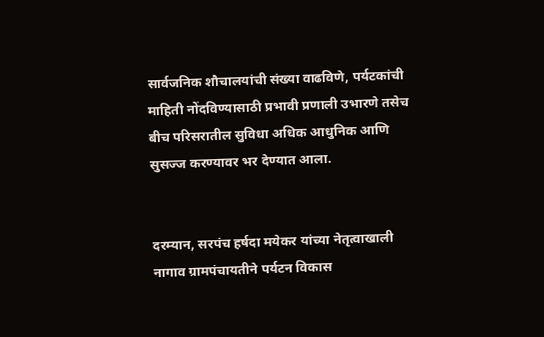सार्वजनिक शौचालयांची संख्या वाढविणे, पर्यटकांची माहिती नोंदविण्यासाठी प्रभावी प्रणाली उभारणे तसेच बीच परिसरातील सुविधा अधिक आधुनिक आणि सुसज्ज करण्यावर भर देण्यात आला.


दरम्यान, सरपंच हर्षदा मयेकर यांच्या नेतृत्वाखाली नागाव ग्रामपंचायतीने पर्यटन विकास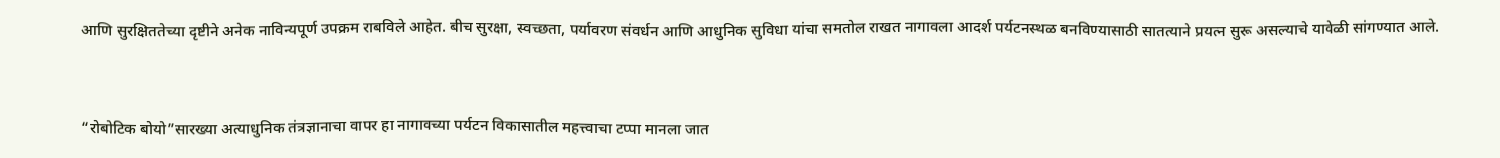आणि सुरक्षिततेच्या दृष्टीने अनेक नाविन्यपूर्ण उपक्रम राबविले आहेत. बीच सुरक्षा, स्वच्छता, पर्यावरण संवर्धन आणि आधुनिक सुविधा यांचा समतोल राखत नागावला आदर्श पर्यटनस्थळ बनविण्यासाठी सातत्याने प्रयत्न सुरू असल्याचे यावेळी सांगण्यात आले.


“रोबोटिक बोयो”सारख्या अत्याधुनिक तंत्रज्ञानाचा वापर हा नागावच्या पर्यटन विकासातील महत्त्वाचा टप्पा मानला जात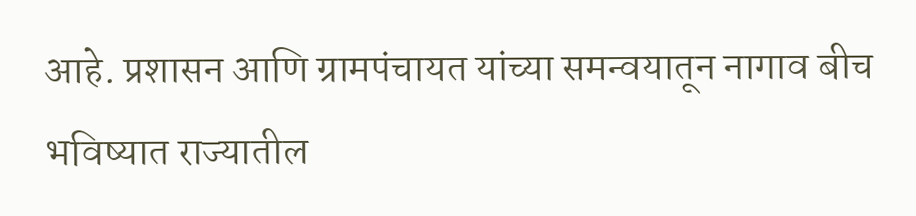आहे. प्रशासन आणि ग्रामपंचायत यांच्या समन्वयातून नागाव बीच भविष्यात राज्यातील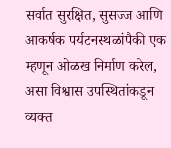सर्वात सुरक्षित, सुसज्ज आणि आकर्षक पर्यटनस्थळांपैकी एक म्हणून ओळख निर्माण करेल, असा विश्वास उपस्थितांकडून व्यक्त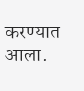करण्यात आला.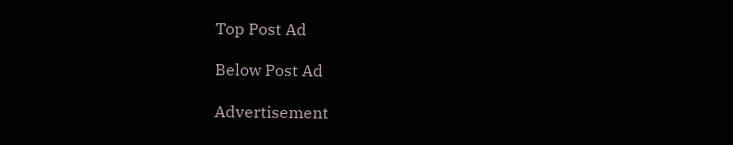Top Post Ad

Below Post Ad

Advertisement